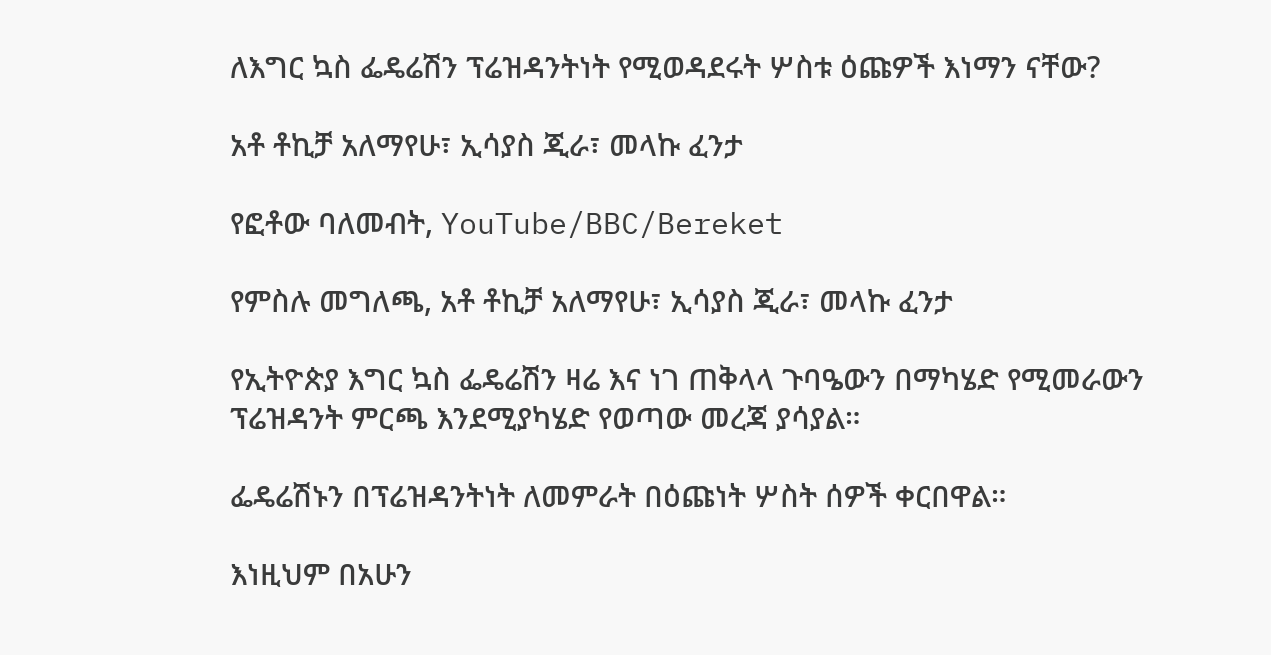ለእግር ኳስ ፌዴሬሽን ፕሬዝዳንትነት የሚወዳደሩት ሦስቱ ዕጩዎች እነማን ናቸው?

አቶ ቶኪቻ አለማየሁ፣ ኢሳያስ ጂራ፣ መላኩ ፈንታ

የፎቶው ባለመብት, YouTube/BBC/Bereket

የምስሉ መግለጫ, አቶ ቶኪቻ አለማየሁ፣ ኢሳያስ ጂራ፣ መላኩ ፈንታ

የኢትዮጵያ እግር ኳስ ፌዴሬሽን ዛሬ እና ነገ ጠቅላላ ጉባዔውን በማካሄድ የሚመራውን ፕሬዝዳንት ምርጫ እንደሚያካሄድ የወጣው መረጃ ያሳያል።

ፌዴሬሽኑን በፕሬዝዳንትነት ለመምራት በዕጩነት ሦስት ሰዎች ቀርበዋል።

እነዚህም በአሁን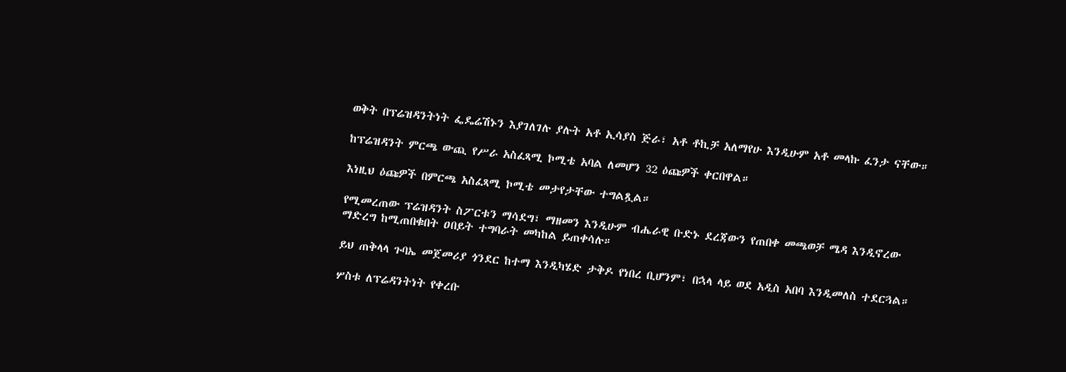ወቅት በፕሬዝዳንትነት ፌዴሬሽኑን እያገለገሉ ያሉት አቶ ኢሳያስ ጅራ፣ አቶ ቶኪቻ አለማየሁ እንዲሁም አቶ መላኩ ፈንታ ናቸው።

ከፕሬዝዳንት ምርጫ ውጪ የሥራ አስፈጻሚ ኮሚቴ አባል ለመሆን 32 ዕጩዎች ቀርበዋል።

እነዚህ ዕጩዎች በምርጫ አስፈጻሚ ኮሚቴ መታየታቸው ተግልጿል።

የሚመረጠው ፕሬዝዳንት ስፖርቱን ማሳደግ፣ ማዘመን እንዲሁም ብሔራዊ ቡድኑ ደረጃውን የጠበቀ መጫወቻ ሜዳ እንዲኖረው ማድረግ ከሚጠበቁበት ዐበይት ተግባራት መካከል ይጠቀሳሉ።

ይህ ጠቅላላ ጉባኤ መጀመሪያ ጎንደር ከተማ እንዲካሄድ ታቅዶ የነበረ ቢሆንም፣ በኋላ ላይ ወደ አዲስ አበባ እንዲመለስ ተደርጓል።

ሦስቱ ለፕሬዳንትነት የቀረቡ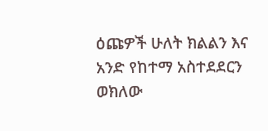ዕጩዎች ሁለት ክልልን እና አንድ የከተማ አስተደደርን ወክለው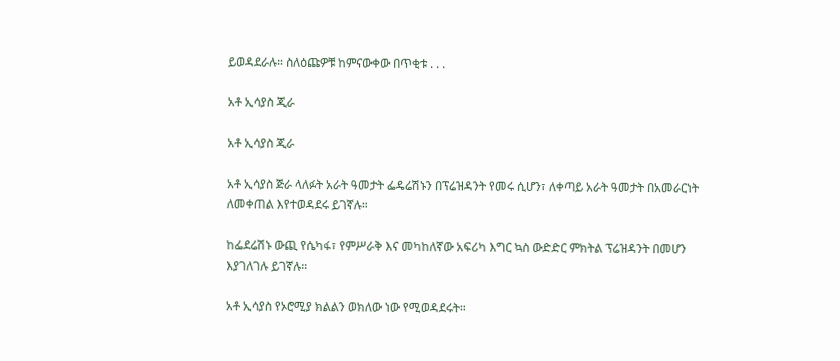ይወዳደራሉ። ስለዕጩዎቹ ከምናውቀው በጥቂቱ . . .

አቶ ኢሳያስ ጂራ

አቶ ኢሳያስ ጂራ

አቶ ኢሳያስ ጅራ ላለፉት አራት ዓመታት ፌዴሬሽኑን በፕሬዝዳንት የመሩ ሲሆን፣ ለቀጣይ አራት ዓመታት በአመራርነት ለመቀጠል እየተወዳደሩ ይገኛሉ።

ከፌደሬሽኑ ውጪ የሴካፋ፣ የምሥራቅ እና መካከለኛው አፍሪካ እግር ኳስ ውድድር ምክትል ፕሬዝዳንት በመሆን እያገለገሉ ይገኛሉ።

አቶ ኢሳያስ የኦሮሚያ ክልልን ወክለው ነው የሚወዳደሩት።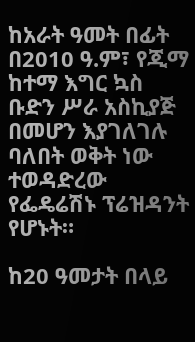ከአራት ዓመት በፊት በ2010 ዓ.ም፣ የጂማ ከተማ እግር ኳስ ቡድን ሥራ አስኪያጅ በመሆን እያገለገሉ ባለበት ወቅት ነው ተወዳድረው የፌዴሬሽኑ ፕሬዝዳንት የሆኑት።

ከ20 ዓመታት በላይ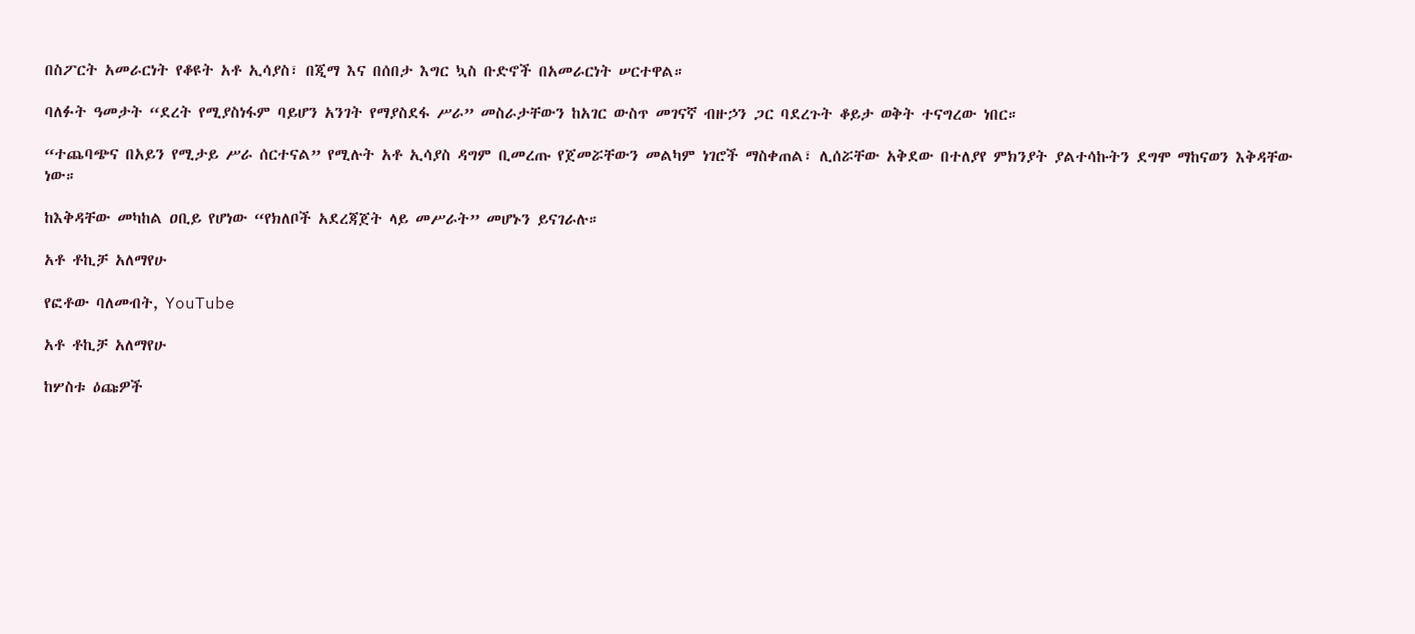በስፖርት አመራርነት የቆዩት አቶ ኢሳያስ፣ በጂማ እና በሰበታ እግር ኳስ ቡድኖች በአመራርነት ሠርተዋል።

ባለፉት ዓመታት “ደረት የሚያስነፋም ባይሆን አንገት የማያስደፋ ሥራ” መስራታቸውን ከአገር ውስጥ መገናኛ ብዙኃን ጋር ባደረጉት ቆይታ ወቅት ተናግረው ነበር።

“ተጨባጭና በአይን የሚታይ ሥራ ሰርተናል” የሚሉት አቶ ኢሳያስ ዳግም ቢመረጡ የጀመሯቸውን መልካም ነገሮች ማስቀጠል፣ ሊሰሯቸው አቅደው በተለያየ ምክንያት ያልተሳኩትን ደግሞ ማከናወን እቅዳቸው ነው።

ከእቅዳቸው መካከል ዐቢይ የሆነው “የክለቦች አደረጃጀት ላይ መሥራት” መሆኑን ይናገራሉ።

አቶ ቶኪቻ አለማየሁ

የፎቶው ባለመብት, YouTube

አቶ ቶኪቻ አለማየሁ

ከሦስቱ ዕጩዎች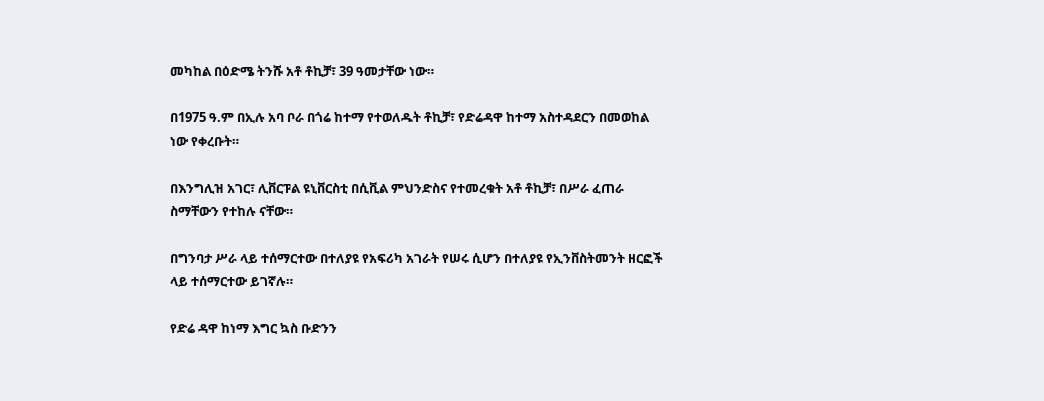መካከል በዕድሜ ትንሹ አቶ ቶኪቻ፣ 39 ዓመታቸው ነው።

በ1975 ዓ.ም በኢሉ አባ ቦራ በጎሬ ከተማ የተወለዱት ቶኪቻ፣ የድሬዳዋ ከተማ አስተዳደርን በመወከል ነው የቀረቡት።

በእንግሊዝ አገር፣ ሊቨርፑል ዩኒቨርስቲ በሲቪል ምህንድስና የተመረቁት አቶ ቶኪቻ፣ በሥራ ፈጠራ ስማቸውን የተከሉ ናቸው።

በግንባታ ሥራ ላይ ተሰማርተው በተለያዩ የአፍሪካ አገራት የሠሩ ሲሆን በተለያዩ የኢንቨስትመንት ዘርፎች ላይ ተሰማርተው ይገኛሉ።

የድሬ ዳዋ ከነማ እግር ኳስ ቡድንን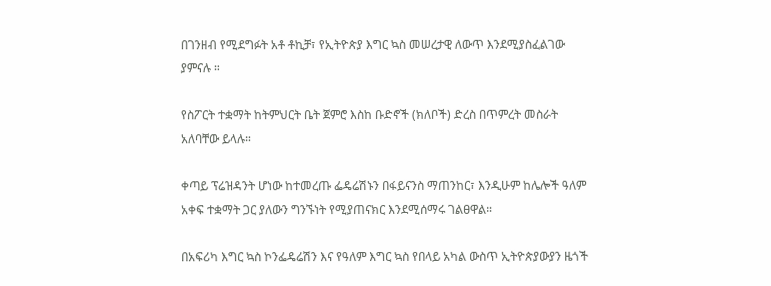በገንዘብ የሚደግፉት አቶ ቶኪቻ፣ የኢትዮጵያ እግር ኳስ መሠረታዊ ለውጥ እንደሚያስፈልገው ያምናሉ ።

የስፖርት ተቋማት ከትምህርት ቤት ጀምሮ እስከ ቡድኖች (ክለቦች) ድረስ በጥምረት መስራት አለባቸው ይላሉ።

ቀጣይ ፕሬዝዳንት ሆነው ከተመረጡ ፌዴሬሽኑን በፋይናንስ ማጠንከር፣ እንዲሁም ከሌሎች ዓለም አቀፍ ተቋማት ጋር ያለውን ግንኙነት የሚያጠናክር እንደሚሰማሩ ገልፀዋል።

በአፍሪካ እግር ኳስ ኮንፌዴሬሽን እና የዓለም እግር ኳስ የበላይ አካል ውስጥ ኢትዮጵያውያን ዜጎች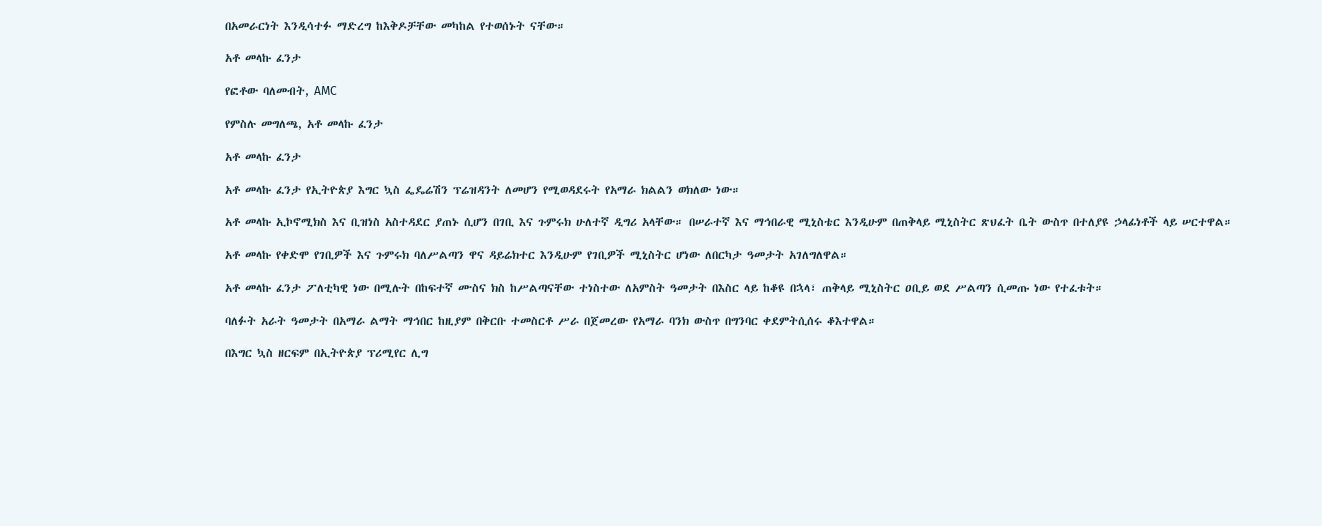በአመራርነት እንዲሳተፉ ማድረግ ከእቅዶቻቸው መካከል የተወሰኑት ናቸው።

አቶ መላኩ ፈንታ

የፎቶው ባለመብት, AMC

የምስሉ መግለጫ, አቶ መላኩ ፈንታ

አቶ መላኩ ፈንታ

አቶ መላኩ ፈንታ የኢትዮጵያ እግር ኳስ ፌዴሬሽን ፕሬዝዳንት ለመሆን የሚወዳደሩት የአማራ ክልልን ወክለው ነው።

አቶ መላኩ ኢኮኖሚክስ እና ቢዝነስ አስተዳደር ያጠኑ ሲሆን በገቢ እና ጉምሩክ ሁለተኛ ዲግሪ አላቸው። በሠራተኛ እና ማኅበራዊ ሚኒስቴር እንዲሁም በጠቅላይ ሚኒስትር ጽህፈት ቤት ውስጥ በተለያዩ ኃላፊነቶች ላይ ሠርተዋል።

አቶ መላኩ የቀድሞ የገቢዎች እና ጉምሩክ ባለሥልጣን ዋና ዳይሬክተር እንዲሁም የገቢዎች ሚኒስትር ሆነው ለበርካታ ዓመታት አገለግለዋል።

አቶ መላኩ ፈንታ ፖለቲካዊ ነው በሚሉት በከፍተኛ ሙስና ክስ ከሥልጣናቸው ተነስተው ለአምስት ዓመታት በእስር ላይ ከቆዩ በኋላ፣ ጠቅላይ ሚኒስትር ዐቢይ ወደ ሥልጣን ሲመጡ ነው የተፈቱት።

ባለፉት አራት ዓመታት በአማራ ልማት ማኅበር ከዚያም በቅርቡ ተመስርቶ ሥራ በጀመረው የአማራ ባንክ ውስጥ በግንባር ቀደምትሲሰሩ ቆእተዋል።

በእግር ኳስ ዘርፍም በኢትዮጵያ ፕሪሚየር ሊግ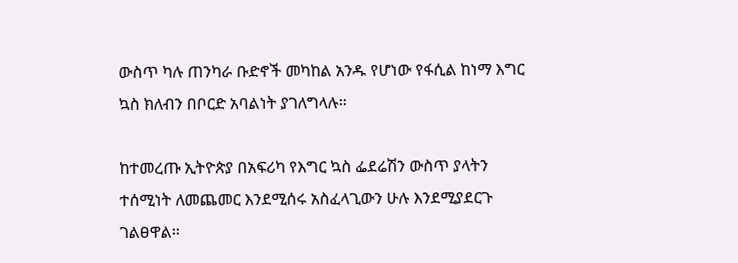ውስጥ ካሉ ጠንካራ ቡድኖች መካከል አንዱ የሆነው የፋሲል ከነማ እግር ኳስ ክለብን በቦርድ አባልነት ያገለግላሉ።

ከተመረጡ ኢትዮጵያ በአፍሪካ የእግር ኳስ ፌደሬሽን ውስጥ ያላትን ተሰሚነት ለመጨመር እንደሚሰሩ አስፈላጊውን ሁሉ እንደሚያደርጉ ገልፀዋል።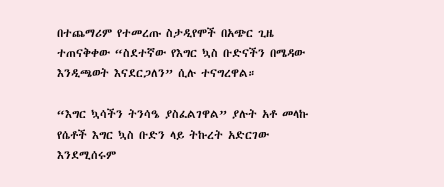በተጨማሪም የተመረጡ ስታዲየሞች በአጭር ጊዜ ተጠናቅቀው “ስደተኛው የእግር ኳስ ቡድናችን በሜዳው እንዲጫወት እናደርጋለን” ሲሉ ተናግረዋል።

“እግር ኳሳችን ትንሳዔ ያስፈልገዋል” ያሉት አቶ መላኩ የሴቶች እግር ኳስ ቡድን ላይ ትኩረት አድርገው እንደሚሰሩም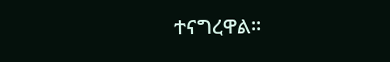ተናግረዋል።